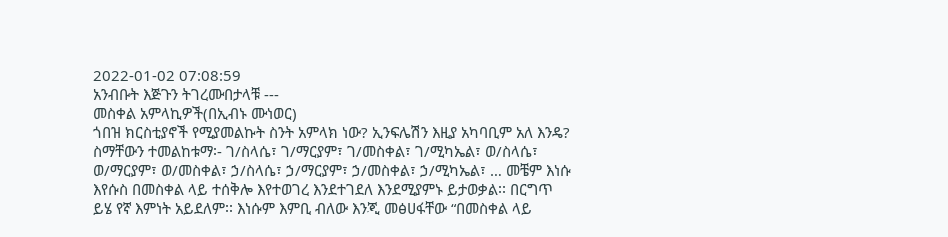2022-01-02 07:08:59
አንብቡት እጅጉን ትገረሙበታላቹ ---
መስቀል አምላኪዎች(በኢብኑ ሙነወር)
ጎበዝ ክርስቲያኖች የሚያመልኩት ስንት አምላክ ነው? ኢንፍሌሽን እዚያ አካባቢም አለ እንዴ? ስማቸውን ተመልከቱማ፡- ገ/ስላሴ፣ ገ/ማርያም፣ ገ/መስቀል፣ ገ/ሚካኤል፣ ወ/ስላሴ፣ ወ/ማርያም፣ ወ/መስቀል፣ ኃ/ስላሴ፣ ኃ/ማርያም፣ ኃ/መስቀል፣ ኃ/ሚካኤል፣ … መቼም እነሱ እየሱስ በመስቀል ላይ ተሰቅሎ እየተወገረ እንደተገደለ እንደሚያምኑ ይታወቃል፡፡ በርግጥ ይሄ የኛ እምነት አይደለም፡፡ እነሱም እምቢ ብለው እንጂ መፅሀፋቸው “በመስቀል ላይ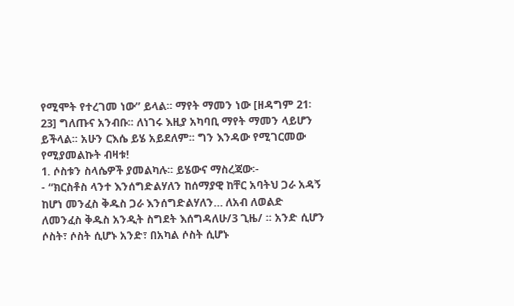የሚሞት የተረገመ ነው” ይላል፡፡ ማየት ማመን ነው [ዘዳግም 21፡ 23] ግለጡና አንብቡ፡፡ ለነገሩ እዚያ አካባቢ ማየት ማመን ላይሆን ይችላል፡፡ አሁን ርእሴ ይሄ አይደለም፡፡ ግን እንዳው የሚገርመው የሚያመልኩት ብዛቱ!
1. ሶስቱን ስላሴዎች ያመልካሉ፡፡ ይሄውና ማስረጃው፡-
- “ክርስቶስ ላንተ እንሰግድልሃለን ከሰማያዊ ከቸር አባትህ ጋራ አዳኝ ከሆነ መንፈስ ቅዱስ ጋራ እንሰግድልሃለን… ለአብ ለወልድ ለመንፈስ ቅዱስ አንዲት ስግደት እሰግዳለሁ/3 ጊዜ/ ፡፡ አንድ ሲሆን ሶስት፣ ሶስት ሲሆኑ አንድ፣ በአካል ሶስት ሲሆኑ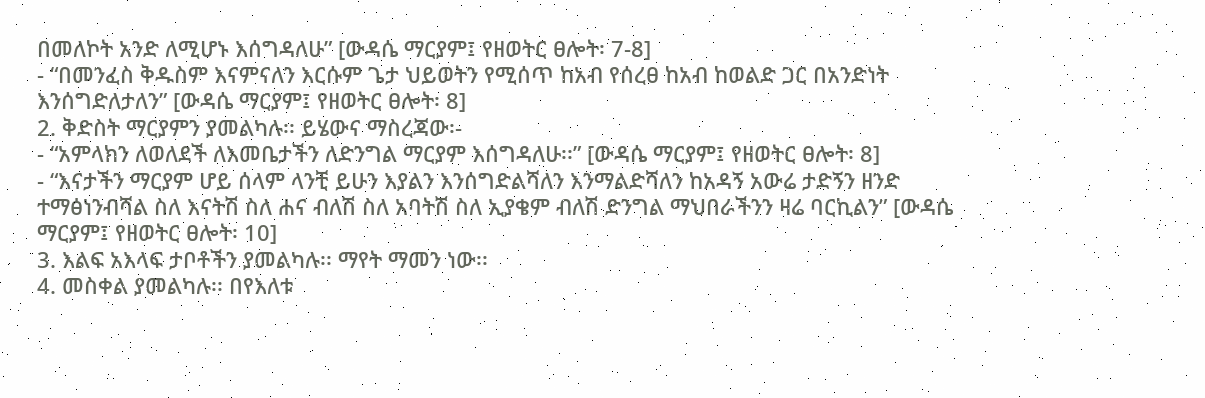በመለኮት አንድ ለሚሆኑ እሰግዳለሁ” [ውዳሴ ማርያም፤ የዘወትር ፀሎት፡ 7-8]
- “በመንፈስ ቅዱስም እናምናለን እርሱም ጌታ ህይወትን የሚሰጥ ከአብ የሰረፀ ከአብ ከወልድ ጋር በአንድነት እንሰግድለታለን” [ውዳሴ ማርያም፤ የዘወትር ፀሎት፡ 8]
2. ቅድስት ማርያምን ያመልካሉ፡፡ ይሄውና ማስረጃው፡-
- “አምላክን ለወለደች ለእመቤታችን ለድንግል ማርያም እሰግዳለሁ፡፡” [ውዳሴ ማርያም፤ የዘወትር ፀሎት፡ 8]
- “እናታችን ማርያም ሆይ ሰላም ላንቺ ይሁን እያልን እንሰግድልሻለን እንማልድሻለን ከአዳኝ አውሬ ታድኝን ዘንድ ተማፅነንብሻል ስለ እናትሽ ስለ ሐና ብለሽ ስለ አባትሽ ስለ ኢያቄም ብለሽ ድንግል ማህበራችንን ዛሬ ባርኪልን” [ውዳሴ ማርያም፤ የዘወትር ፀሎት፡ 10]
3. እልፍ አእላፍ ታቦቶችን ያመልካሉ፡፡ ማየት ማመን ነው፡፡
4. መስቀል ያመልካሉ፡፡ በየእለቱ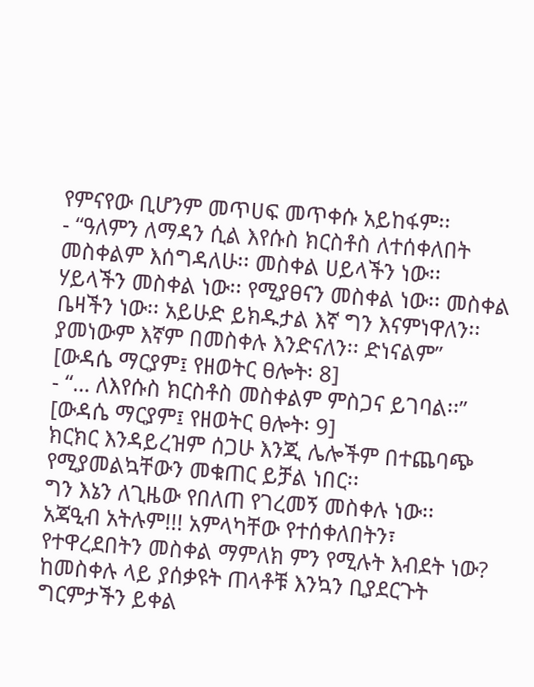የምናየው ቢሆንም መጥሀፍ መጥቀሱ አይከፋም፡፡
- “ዓለምን ለማዳን ሲል እየሱስ ክርስቶስ ለተሰቀለበት መስቀልም እሰግዳለሁ፡፡ መስቀል ሀይላችን ነው፡፡ ሃይላችን መስቀል ነው፡፡ የሚያፀናን መስቀል ነው፡፡ መስቀል ቤዛችን ነው፡፡ አይሁድ ይክዱታል እኛ ግን እናምነዋለን፡፡ ያመነውም እኛም በመስቀሉ እንድናለን፡፡ ድነናልም” [ውዳሴ ማርያም፤ የዘወትር ፀሎት፡ 8]
- “… ለእየሱስ ክርስቶስ መስቀልም ምስጋና ይገባል፡፡” [ውዳሴ ማርያም፤ የዘወትር ፀሎት፡ 9]
ክርክር እንዳይረዝም ሰጋሁ እንጂ ሌሎችም በተጨባጭ የሚያመልኳቸውን መቁጠር ይቻል ነበር፡፡
ግን እኔን ለጊዜው የበለጠ የገረመኝ መስቀሉ ነው፡፡ አጃዒብ አትሉም!!! አምላካቸው የተሰቀለበትን፣ የተዋረደበትን መስቀል ማምለክ ምን የሚሉት እብደት ነው? ከመስቀሉ ላይ ያሰቃዩት ጠላቶቹ እንኳን ቢያደርጉት ግርምታችን ይቀል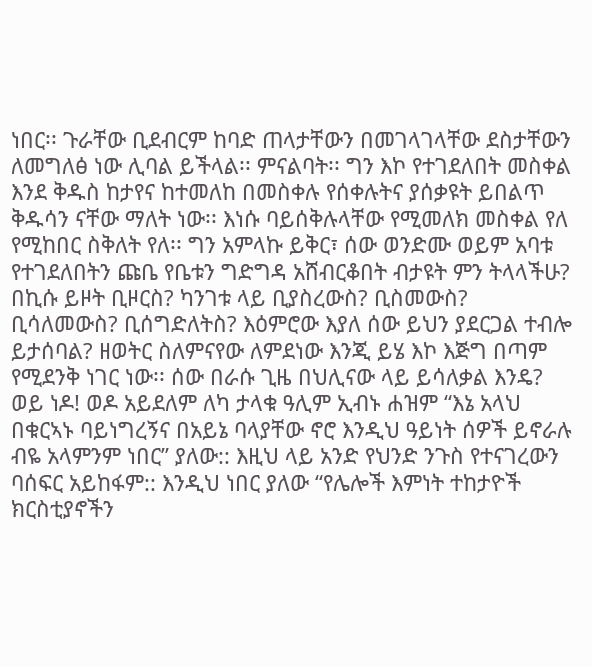ነበር፡፡ ጉራቸው ቢደብርም ከባድ ጠላታቸውን በመገላገላቸው ደስታቸውን ለመግለፅ ነው ሊባል ይችላል፡፡ ምናልባት፡፡ ግን እኮ የተገደለበት መስቀል እንደ ቅዱስ ከታየና ከተመለከ በመስቀሉ የሰቀሉትና ያሰቃዩት ይበልጥ ቅዱሳን ናቸው ማለት ነው፡፡ እነሱ ባይሰቅሉላቸው የሚመለክ መስቀል የለ የሚከበር ስቅለት የለ፡፡ ግን አምላኩ ይቅር፣ ሰው ወንድሙ ወይም አባቱ የተገደለበትን ጩቤ የቤቱን ግድግዳ አሸብርቆበት ብታዩት ምን ትላላችሁ? በኪሱ ይዞት ቢዞርስ? ካንገቱ ላይ ቢያስረውስ? ቢስመውስ? ቢሳለመውስ? ቢሰግድለትስ? እዕምሮው እያለ ሰው ይህን ያደርጋል ተብሎ ይታሰባል? ዘወትር ስለምናየው ለምደነው እንጂ ይሄ እኮ እጅግ በጣም የሚደንቅ ነገር ነው፡፡ ሰው በራሱ ጊዜ በህሊናው ላይ ይሳለቃል እንዴ? ወይ ነዶ! ወዶ አይደለም ለካ ታላቁ ዓሊም ኢብኑ ሐዝም “እኔ አላህ በቁርኣኑ ባይነግረኝና በአይኔ ባላያቸው ኖሮ እንዲህ ዓይነት ሰዎች ይኖራሉ ብዬ አላምንም ነበር” ያለው:: እዚህ ላይ አንድ የህንድ ንጉስ የተናገረውን ባሰፍር አይከፋም:: እንዲህ ነበር ያለው “የሌሎች እምነት ተከታዮች ክርስቲያኖችን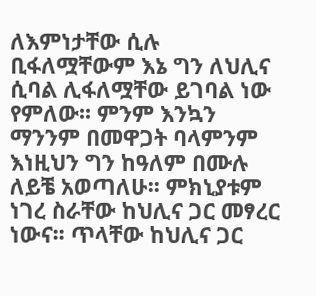ለእምነታቸው ሲሉ ቢፋለሟቸውም እኔ ግን ለህሊና ሲባል ሊፋለሟቸው ይገባል ነው የምለው፡፡ ምንም እንኳን ማንንም በመዋጋት ባላምንም እነዚህን ግን ከዓለም በሙሉ ለይቼ አወጣለሁ፡፡ ምክኒያቱም ነገረ ስራቸው ከህሊና ጋር መፃረር ነውና፡፡ ጥላቸው ከህሊና ጋር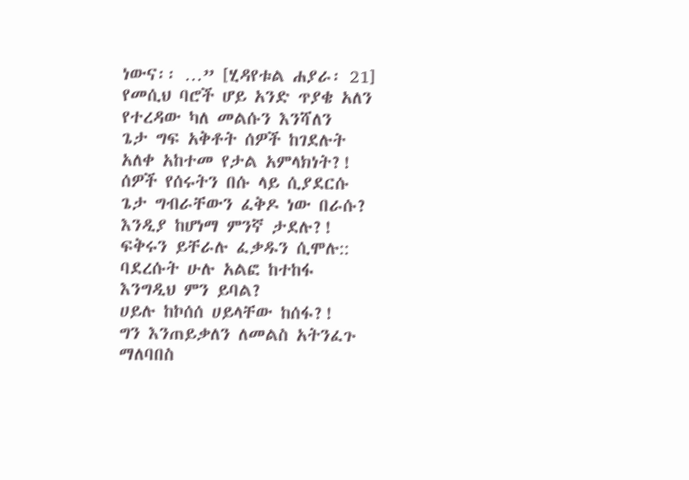ነውና፡፡ …” [ሂዳየቱል ሐያራ፡ 21]
የመሲህ ባሮች ሆይ አንድ ጥያቄ አለን
የተረዳው ካለ መልሱን እንሻለን
ጌታ ግፍ አቅቶት ሰዎች ከገደሉት
አለቀ አከተመ የታል አምላክነት?!
ሰዎች የሰሩትን በሱ ላይ ሲያደርሱ
ጌታ ግብራቸውን ፈቅዶ ነው በራሱ?
እንዲያ ከሆነማ ምንኛ ታደሉ?!
ፍቅሩን ይቸራሉ ፈቃዱን ሲሞሉ::
ባደረሱት ሁሉ አልፎ ከተከፋ
እንግዲህ ምን ይባል?
ሀይሉ ከኮሰሰ ሀይላቸው ከሰፋ?!
ግን እንጠይቃለን ለመልስ አትንፈጉ
ማለባበስ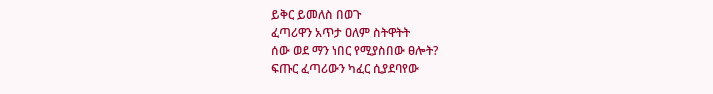ይቅር ይመለስ በወጉ
ፈጣሪዋን አጥታ ዐለም ስትዋትት
ሰው ወደ ማን ነበር የሚያስበው ፀሎት?
ፍጡር ፈጣሪውን ካፈር ሲያደባየው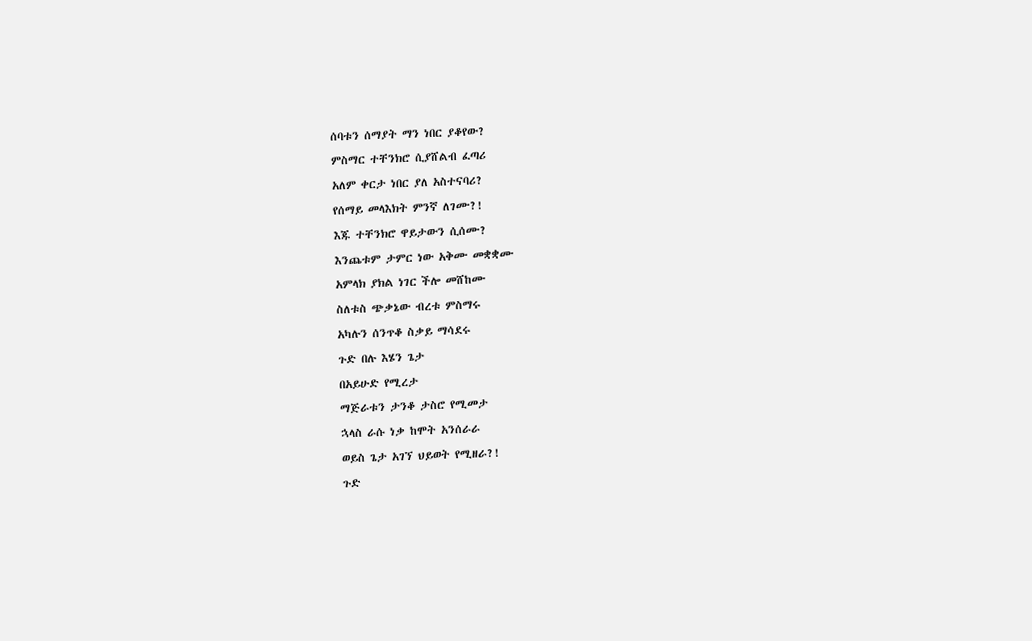ሰባቱን ሰማያት ማን ነበር ያቆየው?
ምስማር ተቸንክሮ ሲያሸልብ ፈጣሪ
አለም ቀርታ ነበር ያለ አስተናባሪ?
የሰማይ መላእክት ምንኛ ለገሙ?!
እጁ ተቸንክሮ ዋይታውን ሲሰሙ?
እንጨቱም ታምር ነው አቅሙ መቋቋሙ
አምላክ ያክል ነገር ችሎ መሸከሙ
ስለቱስ ጭቃኔው ብረቱ ምስማሩ
አካሉን ሰንጥቆ ስቃይ ማሳደሩ
ጉድ በሉ እሄን ጌታ
በአይሁድ የሚረታ
ማጅራቱን ታንቆ ታስሮ የሚመታ
ኋላስ ራሱ ነቃ ከሞት አንሰራራ
ወይስ ጌታ አገኘ ህይወት የሚዘራ?!
ጉድ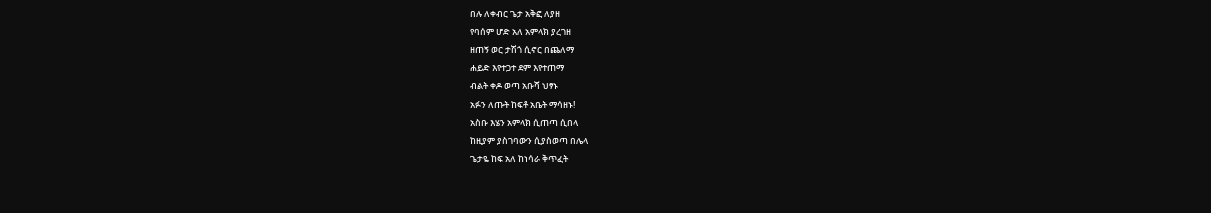በሉ ለቀብር ጌታ አቅፎ ለያዘ
የባሰም ሆድ አለ አምላክ ያረገዘ
ዘጠኝ ወር ታሽጎ ሲኖር በጨለማ
ሐይድ እየተጋተ ደም እየተጠማ
ብልት ቀዶ ወጣ አቡሻ ህፃኑ
አፉን ለጡት ከፍቶ አቤት ማሳዘኑ!
አስቡ እሄን አምላክ ሲጠጣ ሲበላ
ከዚያም ያስገባውን ሲያስወጣ በሌላ
ጌታዬ ከፍ አለ ከነሳራ ቅጥፈት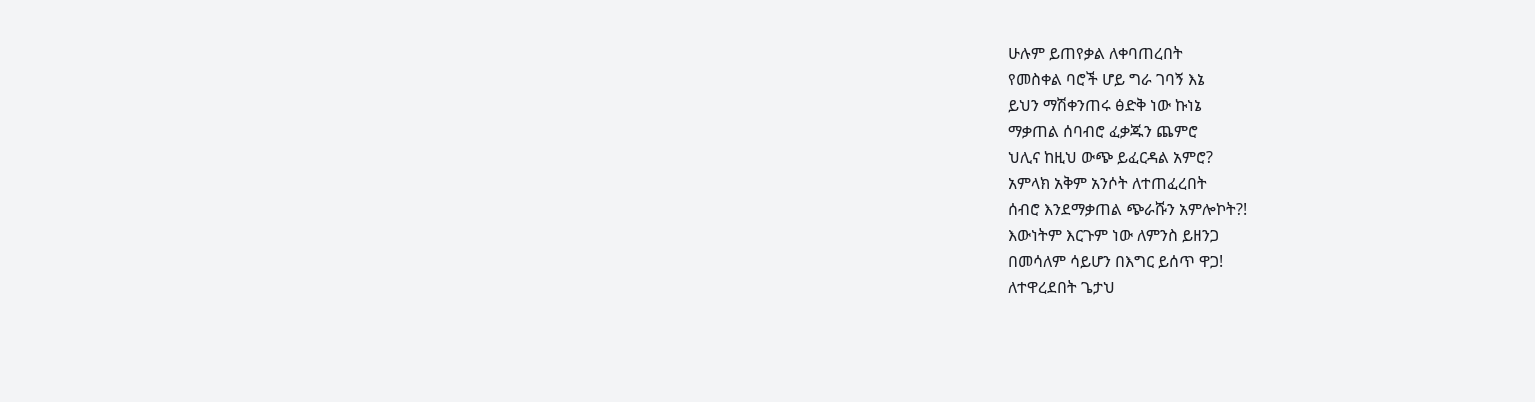ሁሉም ይጠየቃል ለቀባጠረበት
የመስቀል ባሮች ሆይ ግራ ገባኝ እኔ
ይህን ማሽቀንጠሩ ፅድቅ ነው ኩነኔ
ማቃጠል ሰባብሮ ፈቃጁን ጨምሮ
ህሊና ከዚህ ውጭ ይፈርዳል አምሮ?
አምላክ አቅም አንሶት ለተጠፈረበት
ሰብሮ እንደማቃጠል ጭራሹን አምሎኮት?!
እውነትም እርጉም ነው ለምንስ ይዘንጋ
በመሳለም ሳይሆን በእግር ይሰጥ ዋጋ!
ለተዋረደበት ጌታህ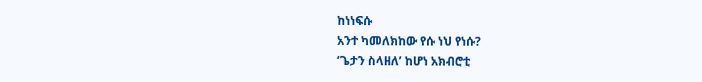ከነነፍሱ
አንተ ካመለክከው የሱ ነህ የነሱ?
‘ጌታን ስላዘለ’ ከሆነ አክብሮቲ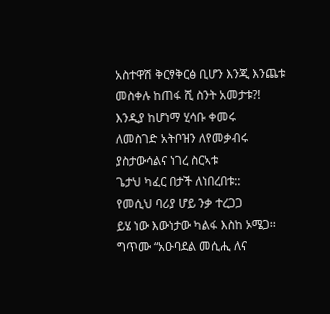አስተዋሽ ቅርፃቅርፅ ቢሆን እንጂ እንጨቱ
መስቀሉ ከጠፋ ሺ ስንት አመታቱ?!
እንዲያ ከሆነማ ሂሳቡ ቀመሩ
ለመስገድ አትቦዝን ለየመቃብሩ
ያስታውሳልና ነገረ ስርኣቱ
ጌታህ ካፈር በታች ለነበረበቱ::
የመሲህ ባሪያ ሆይ ንቃ ተረጋጋ
ይሄ ነው እውነታው ካልፋ እስከ ኦሜጋ፡፡
ግጥሙ “አዑባደል መሲሒ ለና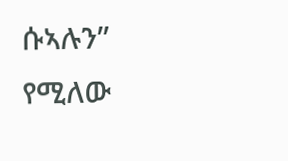ሱኣሉን” የሚለው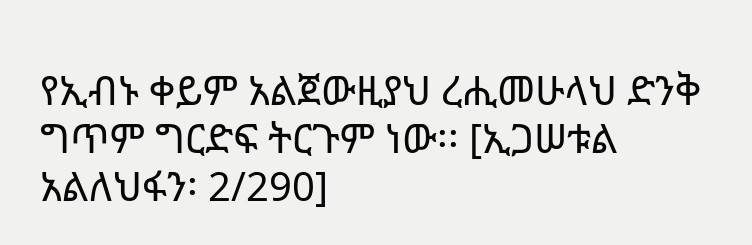የኢብኑ ቀይም አልጀውዚያህ ረሒመሁላህ ድንቅ ግጥም ግርድፍ ትርጉም ነው፡፡ [ኢጋሠቱል አልለህፋን፡ 2/290]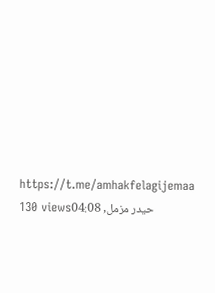https://t.me/amhakfelagijemaa
130 viewsحيدر مزمل, 04:08